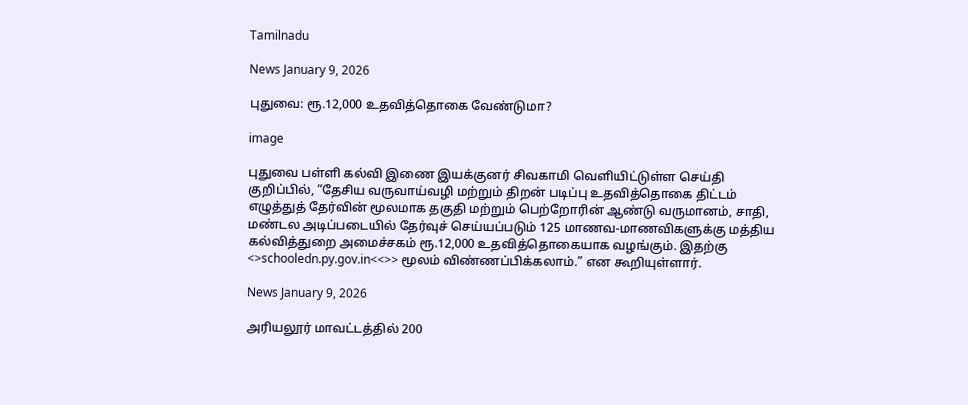Tamilnadu

News January 9, 2026

புதுவை: ரூ.12,000 உதவித்தொகை வேண்டுமா?

image

புதுவை பள்ளி கல்வி இணை இயக்குனர் சிவகாமி வெளியிட்டுள்ள செய்தி குறிப்பில், “தேசிய வருவாய்வழி மற்றும் திறன் படிப்பு உதவித்தொகை திட்டம் எழுத்துத் தேர்வின் மூலமாக தகுதி மற்றும் பெற்றோரின் ஆண்டு வருமானம், சாதி, மண்டல அடிப்படையில் தேர்வுச் செய்யப்படும் 125 மாணவ-மாணவிகளுக்கு மத்திய கல்வித்துறை அமைச்சகம் ரூ.12,000 உதவித்தொகையாக வழங்கும். இதற்கு <>schooledn.py.gov.in<<>> மூலம் விண்ணப்பிக்கலாம்.” என கூறியுள்ளார்.

News January 9, 2026

அரியலூர் மாவட்டத்தில் 200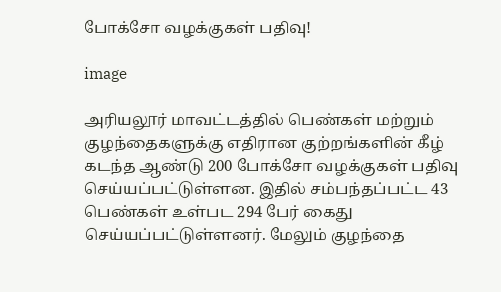போக்சோ வழக்குகள் பதிவு!

image

அரியலூர் மாவட்டத்தில் பெண்கள் மற்றும் குழந்தைகளுக்கு எதிரான குற்றங்களின் கீழ் கடந்த ஆண்டு 200 போக்சோ வழக்குகள் பதிவு செய்யப்பட்டுள்ளன. இதில் சம்பந்தப்பட்ட 43 பெண்கள் உள்பட 294 பேர் கைது செய்யப்பட்டுள்ளனர். மேலும் குழந்தை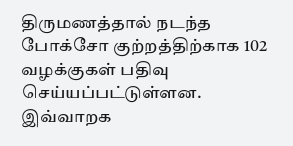திருமணத்தால் நடந்த போக்சோ குற்றத்திற்காக 102 வழக்குகள் பதிவு செய்யப்பட்டுள்ளன. இவ்வாறக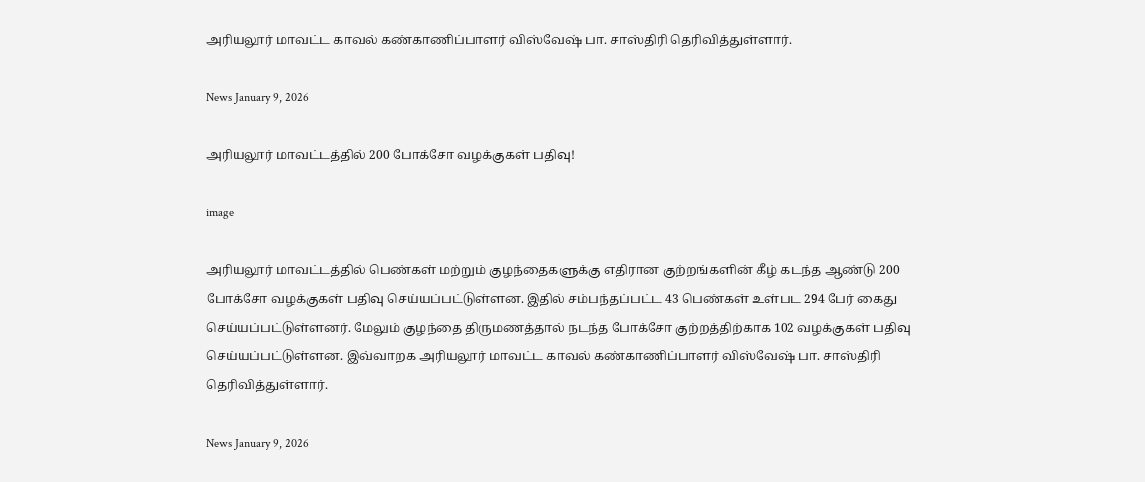அரியலூர் மாவட்ட காவல் கண்காணிப்பாளர் விஸ்வேஷ் பா. சாஸ்திரி தெரிவித்துள்ளார்.

News January 9, 2026

அரியலூர் மாவட்டத்தில் 200 போக்சோ வழக்குகள் பதிவு!

image

அரியலூர் மாவட்டத்தில் பெண்கள் மற்றும் குழந்தைகளுக்கு எதிரான குற்றங்களின் கீழ் கடந்த ஆண்டு 200 போக்சோ வழக்குகள் பதிவு செய்யப்பட்டுள்ளன. இதில் சம்பந்தப்பட்ட 43 பெண்கள் உள்பட 294 பேர் கைது செய்யப்பட்டுள்ளனர். மேலும் குழந்தை திருமணத்தால் நடந்த போக்சோ குற்றத்திற்காக 102 வழக்குகள் பதிவு செய்யப்பட்டுள்ளன. இவ்வாறக அரியலூர் மாவட்ட காவல் கண்காணிப்பாளர் விஸ்வேஷ் பா. சாஸ்திரி தெரிவித்துள்ளார்.

News January 9, 2026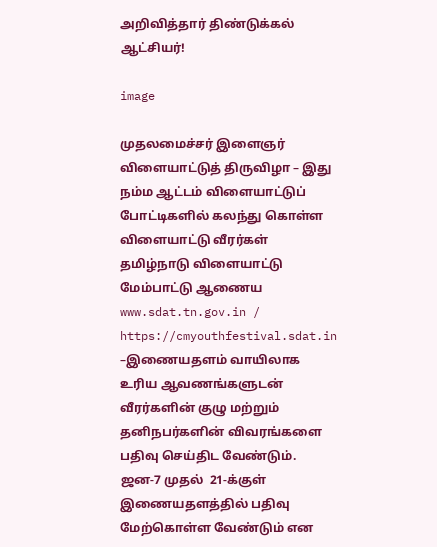அறிவித்தார் திண்டுக்கல் ஆட்சியர்!

image

முதலமைச்சர் இளைஞர் விளையாட்டுத் திருவிழா – இது நம்ம ஆட்டம் விளையாட்டுப் போட்டிகளில் கலந்து கொள்ள விளையாட்டு வீரர்கள் தமிழ்நாடு விளையாட்டு மேம்பாட்டு ஆணைய www.sdat.tn.gov.in /  https://cmyouthfestival.sdat.in –இணையதளம் வாயிலாக உரிய ஆவணங்களுடன் வீரர்களின் குழு மற்றும் தனிநபர்களின் விவரங்களை பதிவு செய்திட வேண்டும். ஜன-7 முதல்  21-க்குள் இணையதளத்தில் பதிவு மேற்கொள்ள வேண்டும் என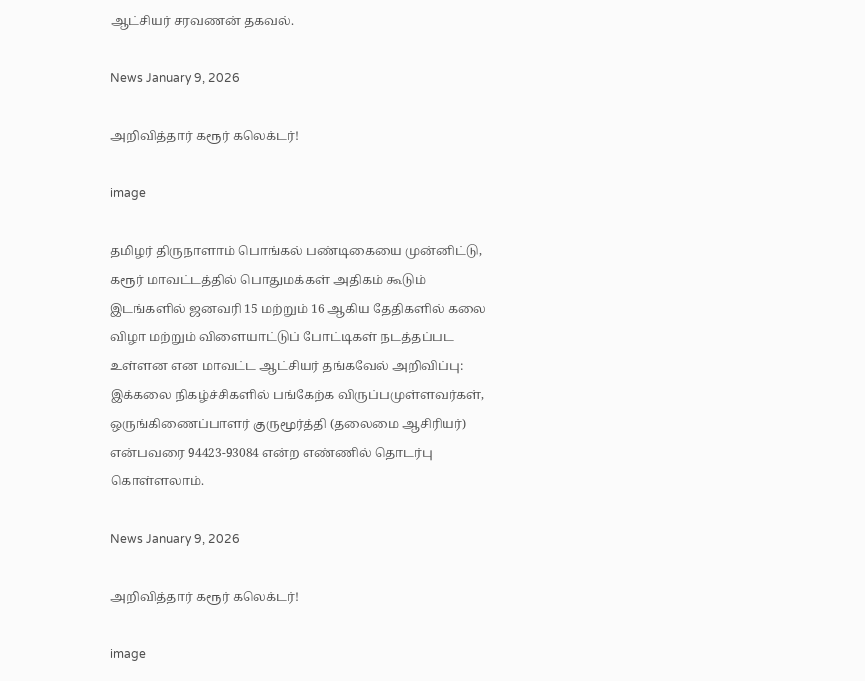ஆட்சியர் சரவணன் தகவல்.

News January 9, 2026

அறிவித்தார் கரூர் கலெக்டர்!

image

தமிழர் திருநாளாம் பொங்கல் பண்டிகையை முன்னிட்டு, கரூர் மாவட்டத்தில் பொதுமக்கள் அதிகம் கூடும் இடங்களில் ஜனவரி 15 மற்றும் 16 ஆகிய தேதிகளில் கலை விழா மற்றும் விளையாட்டுப் போட்டிகள் நடத்தப்பட உள்ளன என மாவட்ட ஆட்சியர் தங்கவேல் அறிவிப்பு: இக்கலை நிகழ்ச்சிகளில் பங்கேற்க விருப்பமுள்ளவர்கள், ஒருங்கிணைப்பாளர் குருமூர்த்தி (தலைமை ஆசிரியர்) என்பவரை 94423-93084 என்ற எண்ணில் தொடர்பு கொள்ளலாம்.

News January 9, 2026

அறிவித்தார் கரூர் கலெக்டர்!

image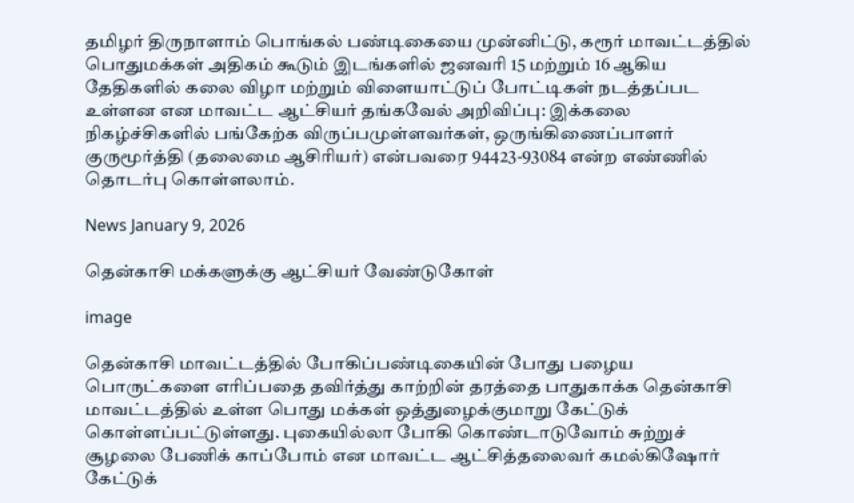தமிழர் திருநாளாம் பொங்கல் பண்டிகையை முன்னிட்டு, கரூர் மாவட்டத்தில் பொதுமக்கள் அதிகம் கூடும் இடங்களில் ஜனவரி 15 மற்றும் 16 ஆகிய தேதிகளில் கலை விழா மற்றும் விளையாட்டுப் போட்டிகள் நடத்தப்பட உள்ளன என மாவட்ட ஆட்சியர் தங்கவேல் அறிவிப்பு: இக்கலை நிகழ்ச்சிகளில் பங்கேற்க விருப்பமுள்ளவர்கள், ஒருங்கிணைப்பாளர் குருமூர்த்தி (தலைமை ஆசிரியர்) என்பவரை 94423-93084 என்ற எண்ணில் தொடர்பு கொள்ளலாம்.

News January 9, 2026

தென்காசி மக்களுக்கு ஆட்சியர் வேண்டுகோள்

image

தென்காசி மாவட்டத்தில் போகிப்பண்டிகையின் போது பழைய பொருட்களை எரிப்பதை தவிர்த்து காற்றின் தரத்தை பாதுகாக்க தென்காசி மாவட்டத்தில் உள்ள பொது மக்கள் ஒத்துழைக்குமாறு கேட்டுக் கொள்ளப்பட்டுள்ளது. புகையில்லா போகி கொண்டாடுவோம் சுற்றுச் சூழலை பேணிக் காப்போம் என மாவட்ட ஆட்சித்தலைவர் கமல்கிஷோர் கேட்டுக்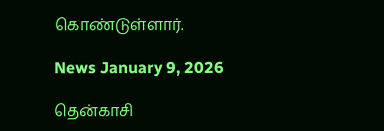கொண்டுள்ளார்.

News January 9, 2026

தென்காசி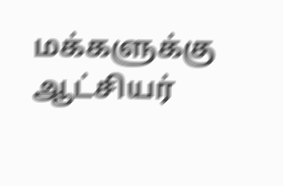மக்களுக்கு ஆட்சியர்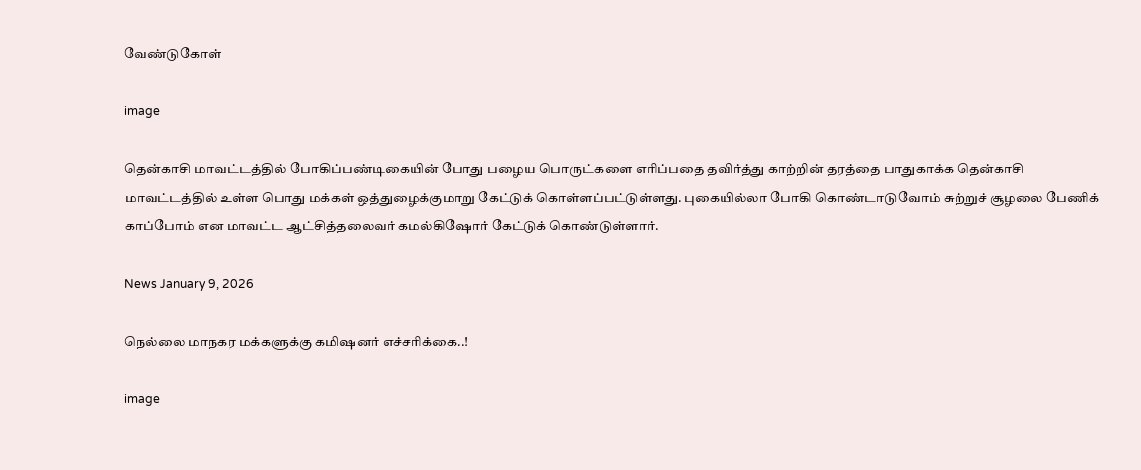வேண்டுகோள்

image

தென்காசி மாவட்டத்தில் போகிப்பண்டிகையின் போது பழைய பொருட்களை எரிப்பதை தவிர்த்து காற்றின் தரத்தை பாதுகாக்க தென்காசி மாவட்டத்தில் உள்ள பொது மக்கள் ஒத்துழைக்குமாறு கேட்டுக் கொள்ளப்பட்டுள்ளது. புகையில்லா போகி கொண்டாடுவோம் சுற்றுச் சூழலை பேணிக் காப்போம் என மாவட்ட ஆட்சித்தலைவர் கமல்கிஷோர் கேட்டுக் கொண்டுள்ளார்.

News January 9, 2026

நெல்லை மாநகர மக்களுக்கு கமிஷனர் எச்சரிக்கை..!

image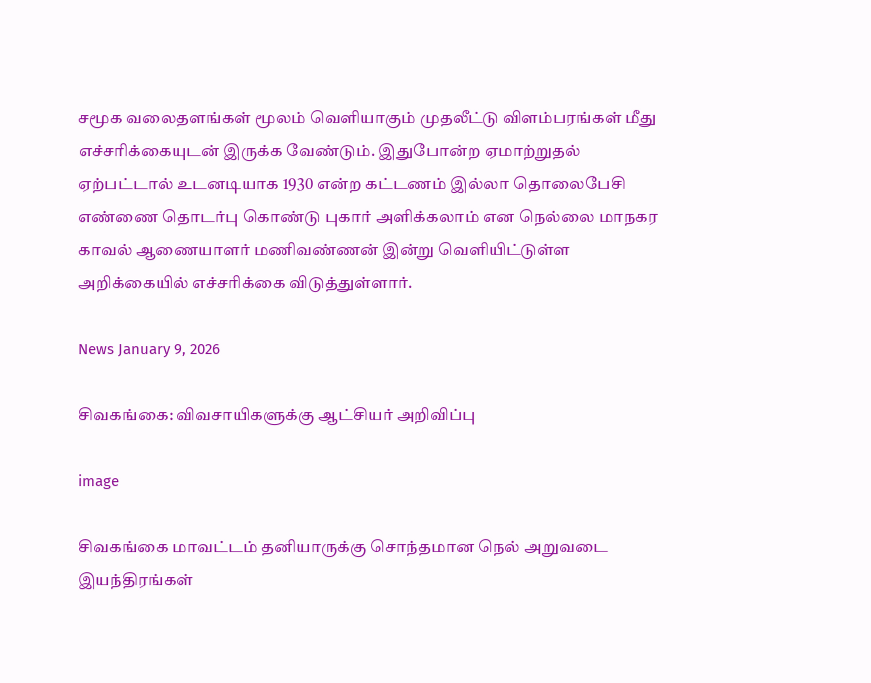சமூக வலைதளங்கள் மூலம் வெளியாகும் முதலீட்டு விளம்பரங்கள் மீது எச்சரிக்கையுடன் இருக்க வேண்டும். இதுபோன்ற ஏமாற்றுதல் ஏற்பட்டால் உடனடியாக 1930 என்ற கட்டணம் இல்லா தொலைபேசி எண்ணை தொடர்பு கொண்டு புகார் அளிக்கலாம் என நெல்லை மாநகர காவல் ஆணையாளர் மணிவண்ணன் இன்று வெளியிட்டுள்ள அறிக்கையில் எச்சரிக்கை விடுத்துள்ளார்.

News January 9, 2026

சிவகங்கை: விவசாயிகளுக்கு ஆட்சியர் அறிவிப்பு

image

சிவகங்கை மாவட்டம் தனியாருக்கு சொந்தமான நெல் அறுவடை இயந்திரங்கள்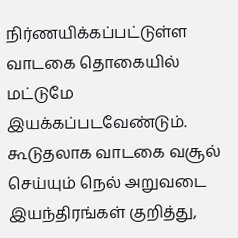நிர்ணயிக்கப்பட்டுள்ள வாடகை தொகையில் மட்டுமே இயக்கப்படவேண்டும். கூடுதலாக வாடகை வசூல் செய்யும் நெல் அறுவடை இயந்திரங்கள் குறித்து,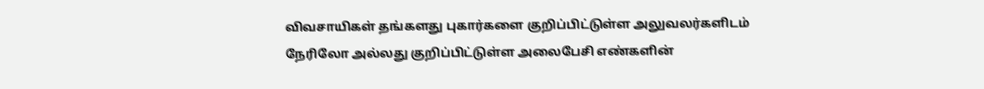விவசாயிகள் தங்களது புகார்களை குறிப்பிட்டுள்ள அலுவலர்களிடம் நேரிலோ அல்லது குறிப்பிட்டுள்ள அலைபேசி எண்களின்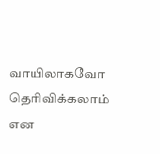வாயிலாகவோ தெரிவிக்கலாம் என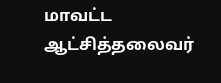மாவட்ட ஆட்சித்தலைவர்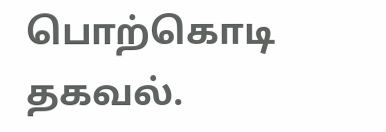பொற்கொடி தகவல்.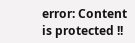error: Content is protected !!